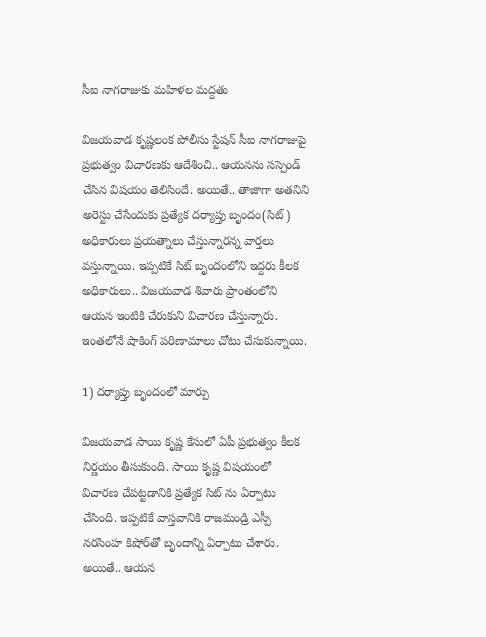సీఐ నాగ‌రాజుకు మహిళల మద్దతు

విజ‌య‌వాడ కృష్ణ‌లంక పోలీసు స్టేషన్ సీఐ నాగ‌రాజుపై ప్ర‌భుత్వం విచార‌ణ‌కు ఆదేశించి.. ఆయ‌న‌ను స‌స్పెండ్ చేసిన విష‌యం తెలిసిందే. అయితే.. తాజాగా అత‌నిని అరెస్టు చేసేందుకు ప్ర‌త్యేక ద‌ర్యాప్తు బృందం(సిట్‌) అధికారులు ప్ర‌య‌త్నాలు చేస్తున్నార‌న్న వార్త‌లు వ‌స్తున్నాయి. ఇప్ప‌టికే సిట్ బృందంలోని ఇద్ద‌రు కీల‌క అధికారులు.. విజ‌య‌వాడ శివారు ప్రాంతంలోని ఆయ‌న ఇంటికి చేరుకుని విచార‌ణ చేస్తున్నారు. ఇంత‌లోనే షాకింగ్ ప‌రిణామాలు చోటు చేసుకున్నాయి.

1) ద‌ర్యాప్తు బృందంలో మార్పు

విజయవాడ సాయి కృష్ణ కేసులో ఏపీ ప్రభుత్వం కీలక నిర్ణయం తీసుకుంది. సాయి కృష్ణ విషయంలో విచారణ చేపట్టడానికి ప్రత్యేక సిట్ ను ఏర్పాటు చేసింది. ఇప్ప‌టికే వాస్త‌వానికి రాజ‌మండ్రి ఎస్పీ న‌ర‌సింహ కిషోర్‌తో బృందాన్ని ఏర్పాటు చేశారు. అయితే.. ఆయ‌న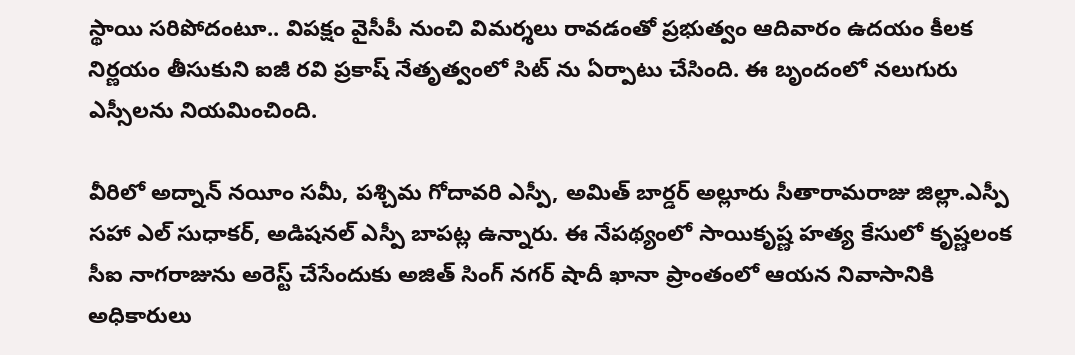స్థాయి స‌రిపోదంటూ.. విప‌క్షం వైసీపీ నుంచి విమ‌ర్శ‌లు రావ‌డంతో ప్ర‌భుత్వం ఆదివారం ఉద‌యం కీల‌క నిర్ణ‌యం తీసుకుని ఐజీ రవి ప్రకాష్ నేతృత్వంలో సిట్ ను ఏర్పాటు చేసింది. ఈ బృందంలో న‌లుగురు ఎస్సీల‌ను నియ‌మించింది.

వీరిలో అద్నాన్ నయీం సమీ, పశ్చిమ గోదావరి ఎస్పీ, అమిత్ బార్డర్ అల్లూరు సీతారామరాజు జిల్లా.ఎస్పీ స‌హా ఎల్ సుధాకర్, అడిషనల్ ఎస్పీ బాపట్ల ఉన్నారు. ఈ నేప‌థ్యంలో సాయికృష్ణ హత్య కేసులో కృష్ణలంక సీఐ నాగరాజును అరెస్ట్ చేసేందుకు అజిత్‌ సింగ్ నగర్ షాదీ ఖానా ప్రాంతంలో ఆయన నివాసానికి అధికారులు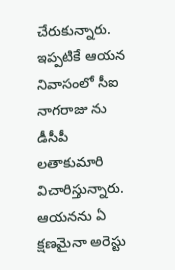చేరుకున్నారు. ఇప్పటికే ఆయన నివాసంలో సీఐ నాగరాజు ను డీసీపీ లతాకుమారి విచారిస్తున్నారు. ఆయ‌న‌ను ఏ క్ష‌ణ‌మైనా అరెస్టు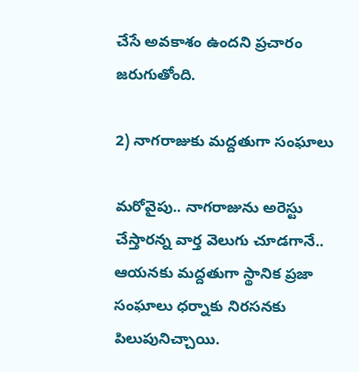చేసే అవ‌కాశం ఉంద‌ని ప్ర‌చారం జ‌రుగుతోంది.

2) నాగ‌రాజుకు మ‌ద్ద‌తుగా సంఘాలు

మ‌రోవైపు.. నాగ‌రాజును అరెస్టు చేస్తార‌న్న వార్త వెలుగు చూడ‌గానే.. ఆయ‌న‌కు మ‌ద్ద‌తుగా స్థానిక ప్ర‌జా సంఘాలు ధ‌ర్నాకు నిర‌స‌న‌కు పిలుపునిచ్చాయి.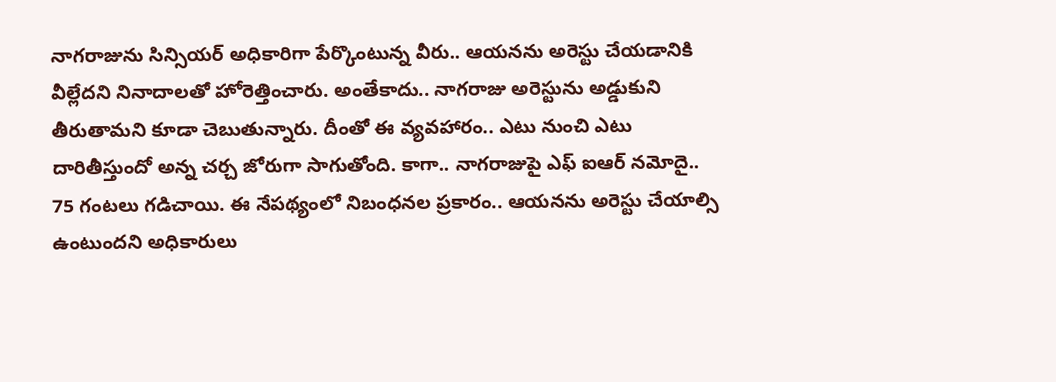నాగ‌రాజును సిన్సియ‌ర్ అధికారిగా పేర్కొంటున్న వీరు.. ఆయ‌న‌ను అరెస్టు చేయ‌డానికి వీల్లేద‌ని నినాదాల‌తో హోరెత్తించారు. అంతేకాదు.. నాగ‌రాజు అరెస్టును అడ్డుకుని తీరుతామ‌ని కూడా చెబుతున్నారు. దీంతో ఈ వ్య‌వ‌హారం.. ఎటు నుంచి ఎటు దారితీస్తుందో అన్న చ‌ర్చ జోరుగా సాగుతోంది. కాగా.. నాగ‌రాజుపై ఎఫ్ ఐఆర్ న‌మోదై.. 75 గంట‌లు గ‌డిచాయి. ఈ నేప‌థ్యంలో నిబంధ‌న‌ల ప్ర‌కారం.. ఆయ‌న‌ను అరెస్టు చేయాల్సి ఉంటుంద‌ని అధికారులు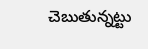చెబుతున్న‌ట్టు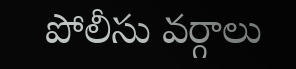పోలీసు వ‌ర్గాలు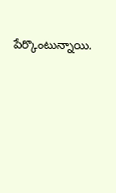పేర్కొంటున్నాయి.